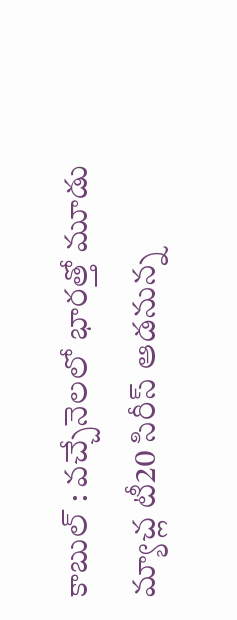కాబుల్ : వచ్చేనెలలో భారత్తో మూడు మ్యాచ్ల టీ20 సిరీస్ ఆడనున్న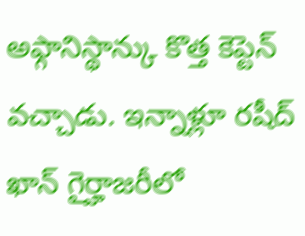అఫ్గానిస్థాన్కు కొత్త కెప్టెన్ వచ్చాడు. ఇన్నాళ్లూ రషీద్ ఖాన్ గైర్హాజరీలో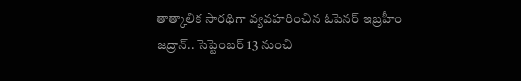తాత్కాలిక సారథిగా వ్యవహరించిన ఓపెనర్ ఇబ్రహీం జద్రాన్.. సెప్టెంబర్ 13 నుంచి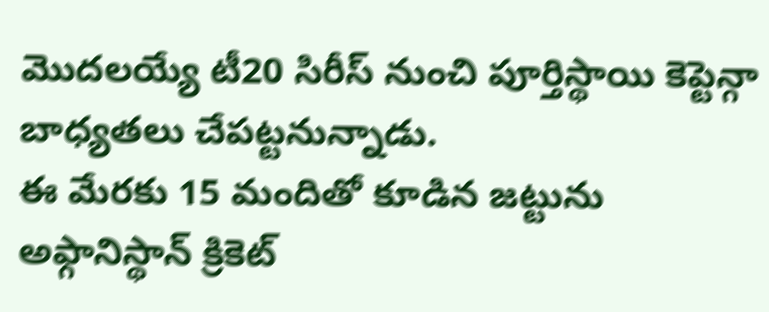మొదలయ్యే టీ20 సిరీస్ నుంచి పూర్తిస్థాయి కెప్టెన్గా బాధ్యతలు చేపట్టనున్నాడు.
ఈ మేరకు 15 మందితో కూడిన జట్టును అఫ్గానిస్థాన్ క్రికెట్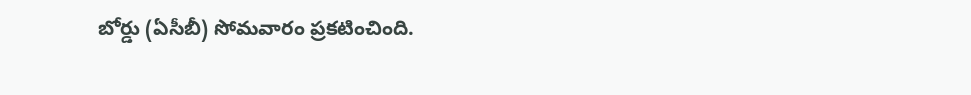బోర్డు (ఏసీబీ) సోమవారం ప్రకటించింది.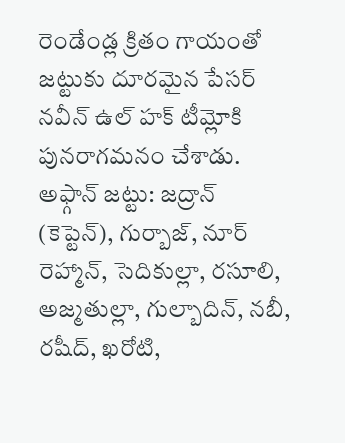రెండేండ్ల క్రితం గాయంతో జట్టుకు దూరమైన పేసర్ నవీన్ ఉల్ హక్ టీమ్లోకి పునరాగమనం చేశాడు.
అఫ్గాన్ జట్టు: జద్రాన్ (కెప్టెన్), గుర్బాజ్, నూర్ రెహ్మాన్, సెదికుల్లా, రసూలి, అజ్మతుల్లా, గుల్బాదిన్, నబీ, రషీద్, ఖరోటి,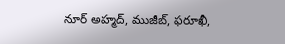నూర్ అహ్మద్, ముజీబ్, ఫరూఖీ,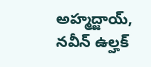అహ్మద్జాయ్, నవీన్ ఉల్హక్